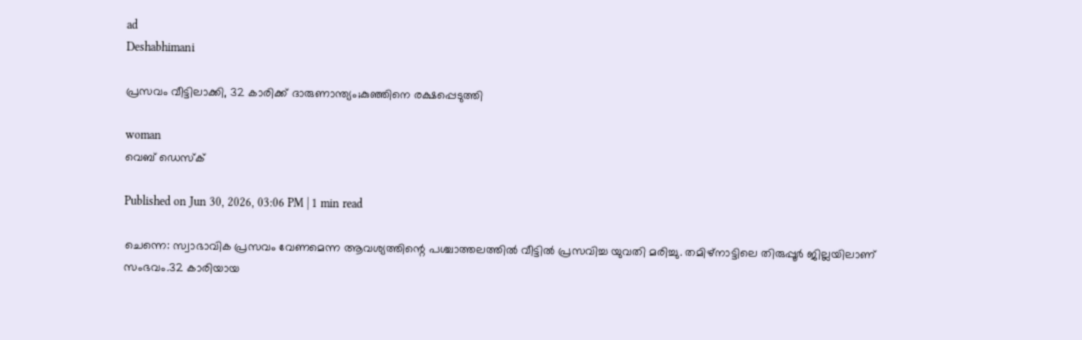ad
Deshabhimani

പ്രസവം വീട്ടിലാക്കി, 32 കാരിക്ക് ദാരുണാന്ത്യം;കുഞ്ഞിനെ രക്ഷപ്പെടുത്തി

woman
വെബ് ഡെസ്ക്

Published on Jun 30, 2026, 03:06 PM | 1 min read

ചെന്നെ: സ്വാഭാവിക പ്രസവം വേണമെന്ന‌ ആവശ്യത്തിന്റെ പശ്ചാത്തലത്തിൽ വീട്ടിൽ പ്രസവിച്ച യുവതി മരിച്ചു. തമിഴ്നാട്ടിലെ തിരുപ്പൂർ ജില്ലയിലാണ് സംഭവം.32 കാരിയായ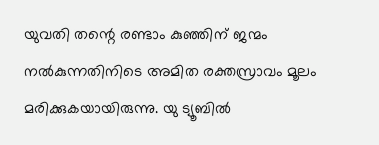യുവതി തന്റെ രണ്ടാം കുഞ്ഞിന് ജന്മം നൽകുന്നതിനിടെ അമിത രക്തസ്രാവം മൂലം മരിക്കുകയായിരുന്നു. യു ട്യൂബിൽ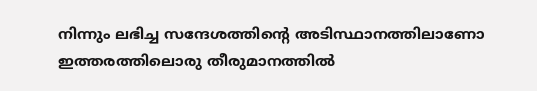നിന്നും ലഭിച്ച സന്ദേശത്തിന്റെ അടിസ്ഥാനത്തിലാണോ ഇത്തരത്തിലൊരു തീരുമാനത്തിൽ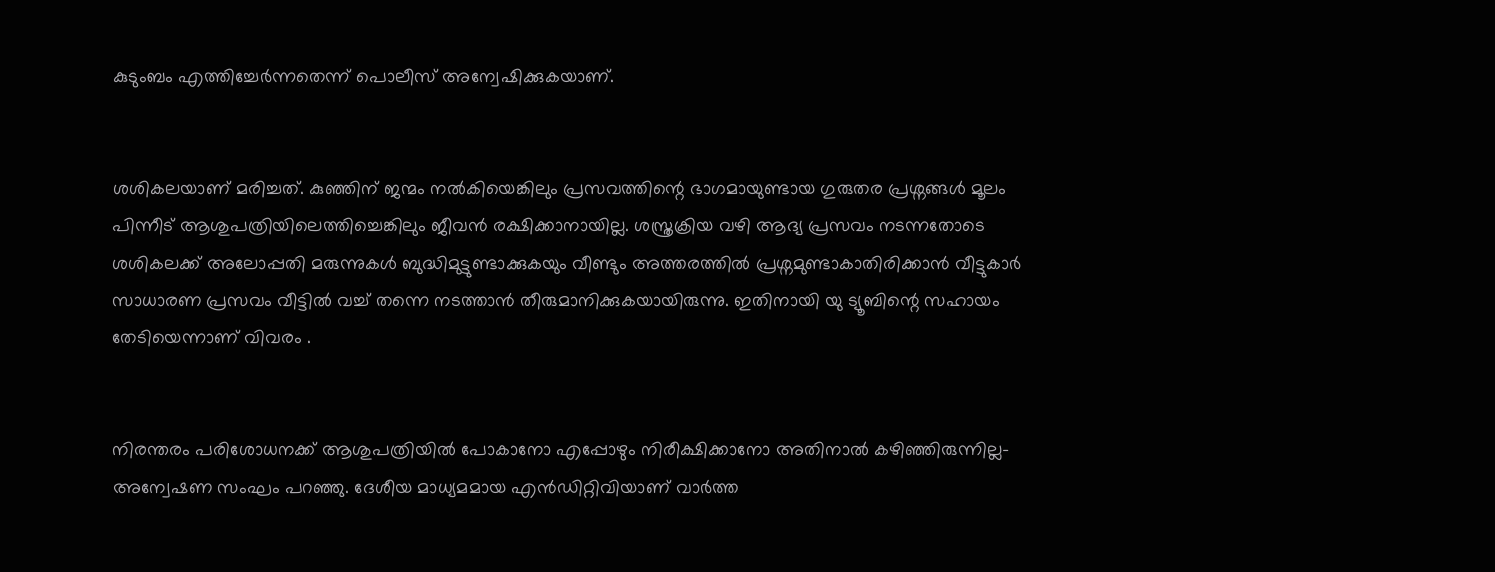കുടുംബം എത്തിച്ചേർന്നതെന്ന് പൊലീസ് അന്വേഷിക്കുകയാണ്.


ശശികലയാണ് മരിച്ചത്. കുഞ്ഞിന് ജന്മം നൽകിയെങ്കിലും പ്രസവത്തിന്റെ ഭാഗമായുണ്ടായ ഗുരുതര പ്രശ്നങ്ങൾ മൂലം പിന്നീട് ആശുപത്രിയിലെത്തിച്ചെങ്കിലും ജീവൻ രക്ഷിക്കാനായില്ല. ശസ്ത്രക്രിയ വഴി ആദ്യ പ്രസവം നടന്നതോടെ ശശികലക്ക് അലോപ്പതി മരുന്നുകൾ ബുദ്ധിമുട്ടുണ്ടാക്കുകയും വീണ്ടും അത്തരത്തില്‍ പ്രശ്നമുണ്ടാകാതിരിക്കാന്‍ വീട്ടുകാർ സാധാരണ പ്രസവം വീട്ടിൽ വച്ച് തന്നെ നടത്താൻ തീരുമാനിക്കുകയായിരുന്നു. ഇതിനായി യു ട്യൂബിന്റെ സഹായം തേടിയെന്നാണ് വിവരം .


നിര‌ന്തരം പരിശോധനക്ക് ആശുപത്രിയിൽ പോകാനോ എപ്പോഴും നിരീക്ഷിക്കാനോ അതിനാൽ കഴിഞ്ഞിരുന്നില്ല- അന്വേഷണ സംഘം പറഞ്ഞു. ദേശീയ മാധ്യമമായ എൻഡിറ്റിവിയാണ് വാർത്ത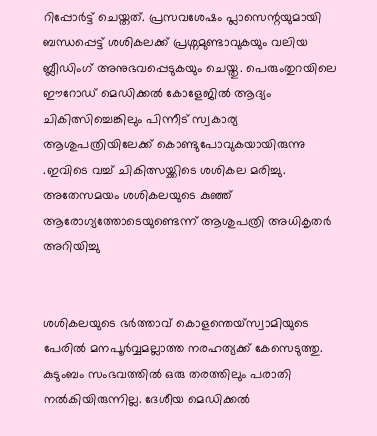റിപ്പോർട്ട് ചെയ്തത്. പ്രസവശേഷം പ്ലാസെന്റയുമായി ബന്ധപ്പെട്ട് ശശികലക്ക് പ്രശ്നമുണ്ടാവുകയും വലിയ ബ്ലീഡിംഗ് അനുഭവപ്പെടുകയും ചെയ്തു. പെരുംതുറയിലെ ഈറോഡ് മെഡിക്കൽ കോളേജിൽ ആദ്യം ചികിത്സിച്ചെങ്കിലും പിന്നീട് സ്വകാര്യ ആശുപത്രിയിലേക്ക് കൊണ്ടുപോവുകയായിരുന്നു .ഇവിടെ വച്ച് ചികിത്സയ്ക്കിടെ ശശികല മരിച്ചു. അതേസമയം ശശികലയുടെ കുഞ്ഞ് ആരോഗ്യത്തോടെയുണ്ടെന്ന് ആശുപത്രി അധികൃതർ അറിയിച്ചു


ശശികലയുടെ ഭർത്താവ് കൊളന്തെയ്സ്വാമിയുടെ പേരിൽ മനപൂർവ്വമല്ലാത്ത നരഹത്യക്ക് കേസെടുത്തു. കുടുംബം സംഭവത്തിൽ ഒരു തരത്തിലും പരാതി നൽകിയിരുന്നില്ല. ദേശീയ മെഡിക്കൽ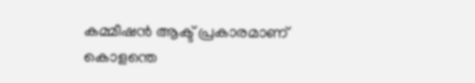കമ്മീഷൻ ആക്ട് പ്രകാരമാണ് കൊളന്തെ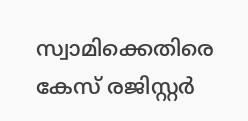സ്വാമിക്കെതിരെ കേസ് രജിസ്റ്റർ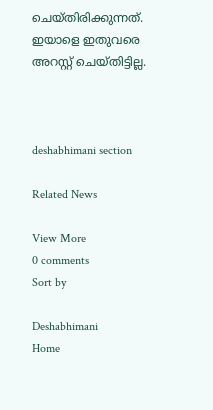ചെയ്തിരിക്കുന്നത്. ഇയാളെ ഇതുവരെ അറസ്റ്റ് ചെയ്തിട്ടില്ല.



deshabhimani section

Related News

View More
0 comments
Sort by

Deshabhimani
Home